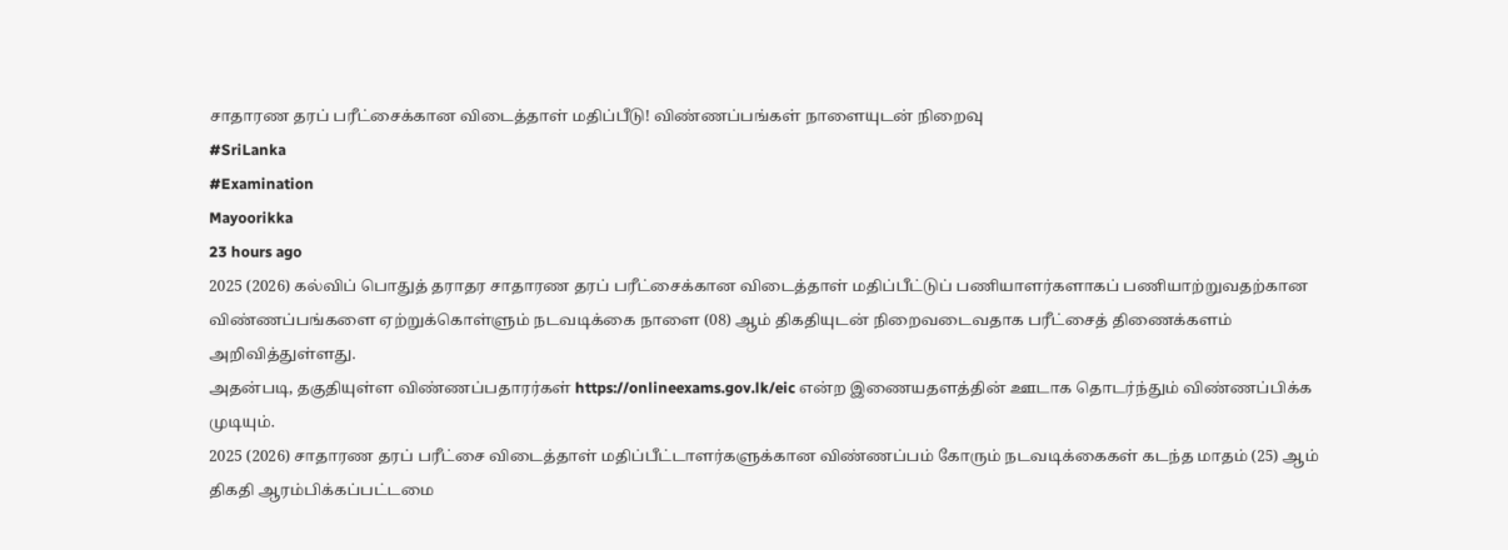சாதாரண தரப் பரீட்சைக்கான விடைத்தாள் மதிப்பீடு! விண்ணப்பங்கள் நாளையுடன் நிறைவு
#SriLanka
#Examination
Mayoorikka
23 hours ago
2025 (2026) கல்விப் பொதுத் தராதர சாதாரண தரப் பரீட்சைக்கான விடைத்தாள் மதிப்பீட்டுப் பணியாளர்களாகப் பணியாற்றுவதற்கான விண்ணப்பங்களை ஏற்றுக்கொள்ளும் நடவடிக்கை நாளை (08) ஆம் திகதியுடன் நிறைவடைவதாக பரீட்சைத் திணைக்களம் அறிவித்துள்ளது.
அதன்படி, தகுதியுள்ள விண்ணப்பதாரர்கள் https://onlineexams.gov.lk/eic என்ற இணையதளத்தின் ஊடாக தொடர்ந்தும் விண்ணப்பிக்க முடியும்.
2025 (2026) சாதாரண தரப் பரீட்சை விடைத்தாள் மதிப்பீட்டாளர்களுக்கான விண்ணப்பம் கோரும் நடவடிக்கைகள் கடந்த மாதம் (25) ஆம் திகதி ஆரம்பிக்கப்பட்டமை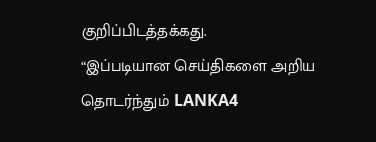குறிப்பிடத்தக்கது.
“இப்படியான செய்திகளை அறிய தொடர்ந்தும் LANKA4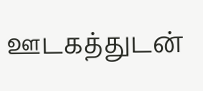ஊடகத்துடன்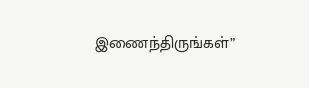இணைந்திருங்கள்”